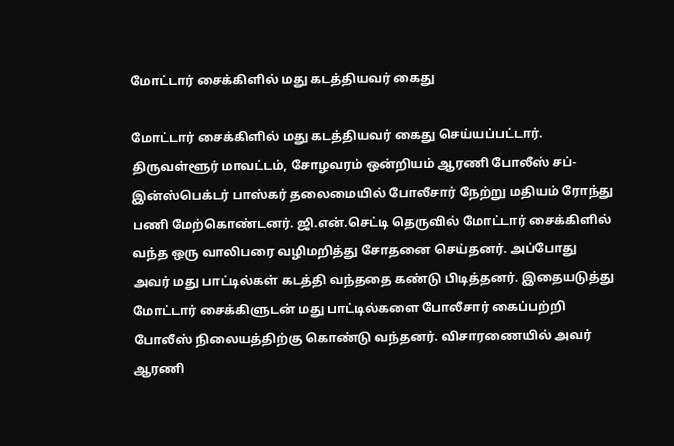மோட்டார் சைக்கிளில் மது கடத்தியவர் கைது

மோட்டார் சைக்கிளில் மது கடத்தியவர் கைது செய்யப்பட்டார்.
திருவள்ளூர் மாவட்டம், சோழவரம் ஒன்றியம் ஆரணி போலீஸ் சப்-இன்ஸ்பெக்டர் பாஸ்கர் தலைமையில் போலீசார் நேற்று மதியம் ரோந்து பணி மேற்கொண்டனர். ஜி.என்.செட்டி தெருவில் மோட்டார் சைக்கிளில் வந்த ஒரு வாலிபரை வழிமறித்து சோதனை செய்தனர். அப்போது அவர் மது பாட்டில்கள் கடத்தி வந்ததை கண்டு பிடித்தனர். இதையடுத்து மோட்டார் சைக்கிளுடன் மது பாட்டில்களை போலீசார் கைப்பற்றி போலீஸ் நிலையத்திற்கு கொண்டு வந்தனர். விசாரணையில் அவர் ஆரணி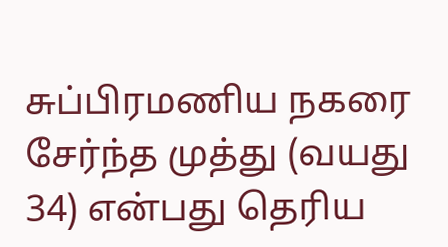சுப்பிரமணிய நகரை சேர்ந்த முத்து (வயது 34) என்பது தெரிய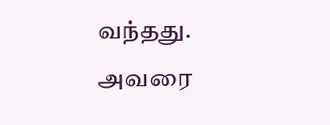வந்தது. அவரை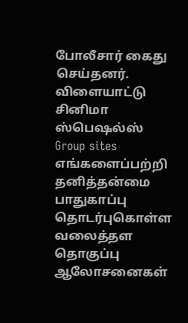போலீசார் கைது செய்தனர்.
விளையாட்டு
சினிமா
ஸ்பெஷல்ஸ்
Group sites
எங்களைப்பற்றி தனித்தன்மை பாதுகாப்பு தொடர்புகொள்ள வலைத்தள தொகுப்பு ஆலோசனைகள்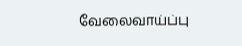வேலைவாய்ப்பு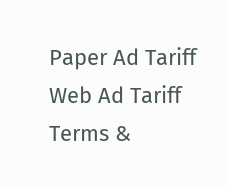Paper Ad Tariff Web Ad Tariff Terms &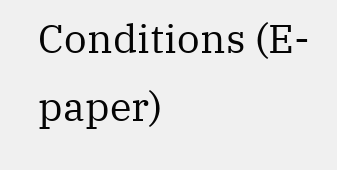Conditions (E-paper)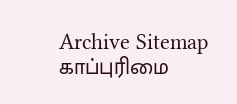Archive Sitemap
காப்புரிமை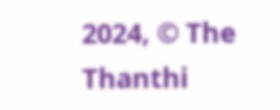2024, © The Thanthi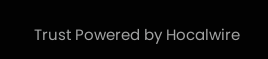Trust Powered by Hocalwire